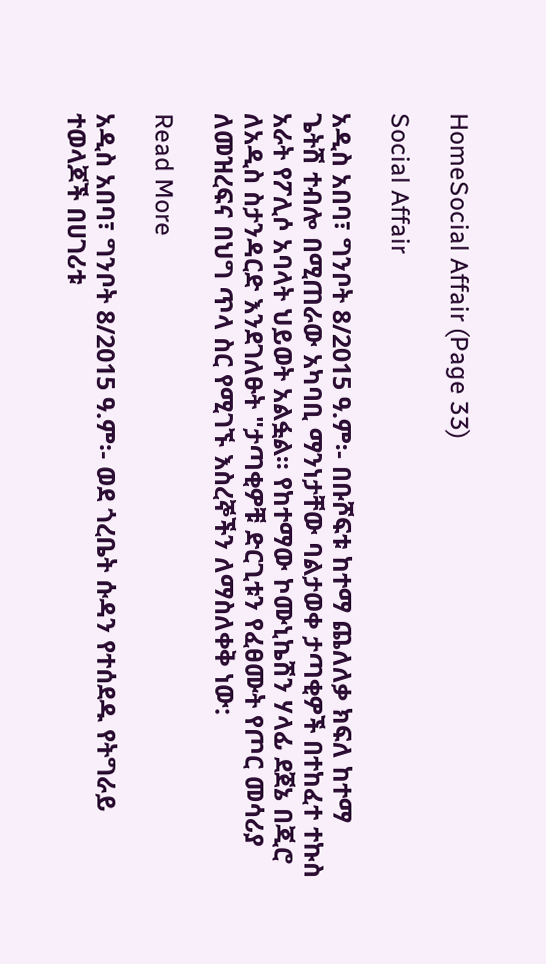HomeSocial Affair (Page 33)

Social Affair

አዲስ አበባ፣ ግንቦት 8/2015 ዓ.ም፡- በቡሾፍቱ ከተማ ጨለለቃ ክፍለ ከተማ ጌትሽ ተብሎ በሚጠራው አካባቢ ማንነታቸው ባልታወቀ ታጣቂዎች በተከፈተ ተኩስ አራት የፖሊሶ አባላት ህይወት አልፏል፡፡ የከተማው ኮሙኒኬሽን ሃላፊ ደጀኔ በጂሮ ለአዲስ ስታንዳርድ እንደገለፁት "ታጣቂዎቹ ድርጊቱን የፈፀሙት የጦር መሳሪያ ለመዝረፍና በህግ ጥላ ስር የሚገኙ እስረኞችን ለማስለቀቅ ነው:

Read More

አዲስ አበባ፣ ግንቦት 8/2015 ዓ.ም፡- ወደ ጎረቤት ሱዳን የተሰደዱ የትግራይ ተወላጆች በሀገሪቱ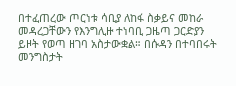በተፈጠረው ጦርነቱ ሳቢያ ለከፋ ስቃይና መከራ መዳረጋቸውን የእንግሊዙ ተነባቢ ጋዜጣ ጋርድያን ይዞት የወጣ ዘገባ አስታውቋል። በሱዳን በተባበሩት መንግስታት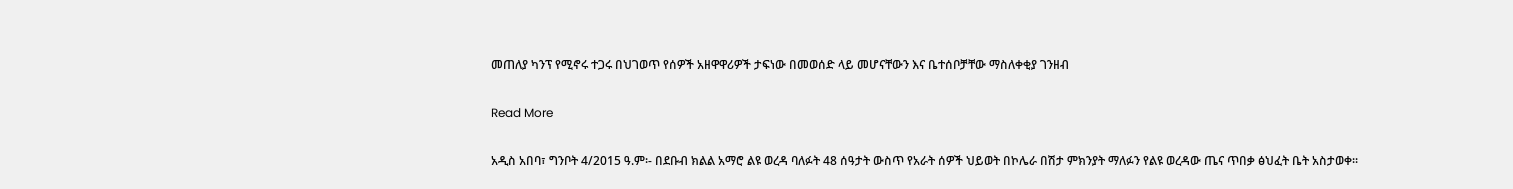መጠለያ ካንፕ የሚኖሩ ተጋሩ በህገወጥ የሰዎች አዘዋዋሪዎች ታፍነው በመወሰድ ላይ መሆናቸውን እና ቤተሰቦቻቸው ማስለቀቂያ ገንዘብ

Read More

አዲስ አበባ፣ ግንቦት 4/2015 ዓ.ም፡- በደቡብ ክልል አማሮ ልዩ ወረዳ ባለፉት 48 ሰዓታት ውስጥ የአራት ሰዎች ህይወት በኮሌራ በሽታ ምክንያት ማለፉን የልዩ ወረዳው ጤና ጥበቃ ፅህፈት ቤት አስታወቀ፡፡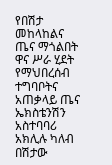የበሽታ መከላከልና ጤና ማጎልበት ዋና ሥራ ሂደት የማህበረሰብ ተግባቦትና አጠቃላይ ጤና ኤክስቴንሽን አስተባባሪ አክሊሉ ካለብ በሽታው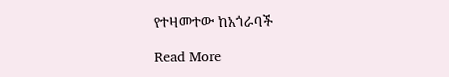የተዛመተው ከአጎራባች

Read More